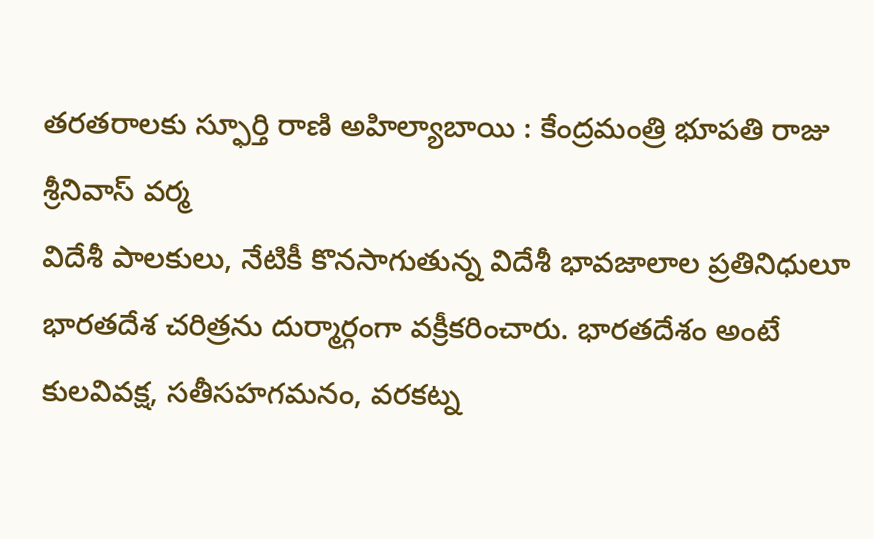తరతరాలకు స్ఫూర్తి రాణి అహిల్యాబాయి : కేంద్రమంత్రి భూపతి రాజు శ్రీనివాస్ వర్మ
విదేశీ పాలకులు, నేటికీ కొనసాగుతున్న విదేశీ భావజాలాల ప్రతినిధులూ భారతదేశ చరిత్రను దుర్మార్గంగా వక్రీకరించారు. భారతదేశం అంటే కులవివక్ష, సతీసహగమనం, వరకట్న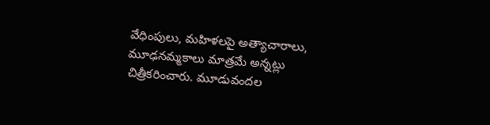వేధింపులు, మహిళలపై అత్యాచారాలు, మూఢనమ్మకాలు మాత్రమే అన్నట్లు చిత్రీకరించారు. మూడువందల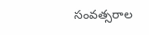సంవత్సరాల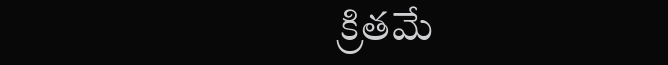క్రితమే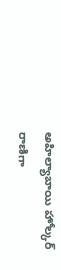అహిల్యాబాయి హోల్కర్ రాణిగా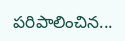పరిపాలించిన...